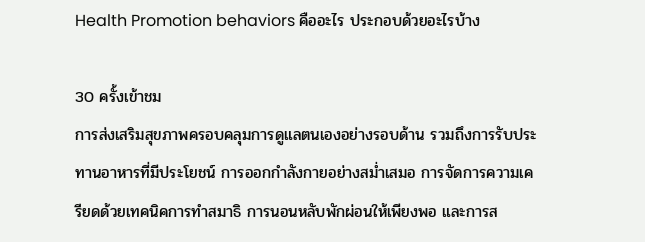Health Promotion behaviors คืออะไร ประกอบด้วยอะไรบ้าง

30 ครั้งเข้าชม
การส่งเสริมสุขภาพครอบคลุมการดูแลตนเองอย่างรอบด้าน รวมถึงการรับประทานอาหารที่มีประโยชน์ การออกกำลังกายอย่างสม่ำเสมอ การจัดการความเครียดด้วยเทคนิคการทำสมาธิ การนอนหลับพักผ่อนให้เพียงพอ และการส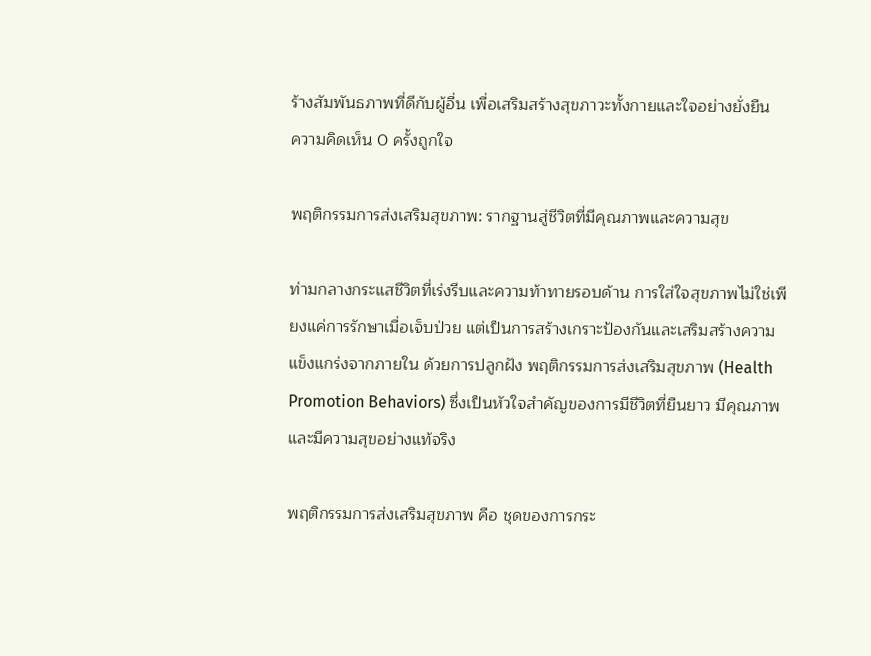ร้างสัมพันธภาพที่ดีกับผู้อื่น เพื่อเสริมสร้างสุขภาวะทั้งกายและใจอย่างยั่งยืน
ความคิดเห็น 0 ครั้งถูกใจ

พฤติกรรมการส่งเสริมสุขภาพ: รากฐานสู่ชีวิตที่มีคุณภาพและความสุข

ท่ามกลางกระแสชีวิตที่เร่งรีบและความท้าทายรอบด้าน การใส่ใจสุขภาพไม่ใช่เพียงแค่การรักษาเมื่อเจ็บป่วย แต่เป็นการสร้างเกราะป้องกันและเสริมสร้างความแข็งแกร่งจากภายใน ด้วยการปลูกฝัง พฤติกรรมการส่งเสริมสุขภาพ (Health Promotion Behaviors) ซึ่งเป็นหัวใจสำคัญของการมีชีวิตที่ยืนยาว มีคุณภาพ และมีความสุขอย่างแท้จริง

พฤติกรรมการส่งเสริมสุขภาพ คือ ชุดของการกระ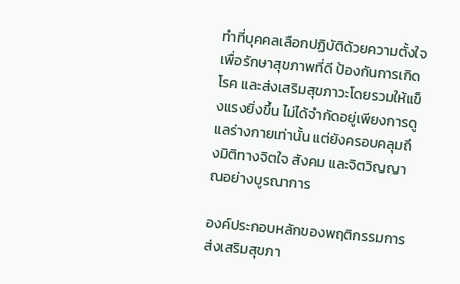ทำที่บุคคลเลือกปฏิบัติด้วยความตั้งใจ เพื่อรักษาสุขภาพที่ดี ป้องกันการเกิดโรค และส่งเสริมสุขภาวะโดยรวมให้แข็งแรงยิ่งขึ้น ไม่ได้จำกัดอยู่เพียงการดูแลร่างกายเท่านั้น แต่ยังครอบคลุมถึงมิติทางจิตใจ สังคม และจิตวิญญาณอย่างบูรณาการ

องค์ประกอบหลักของพฤติกรรมการส่งเสริมสุขภา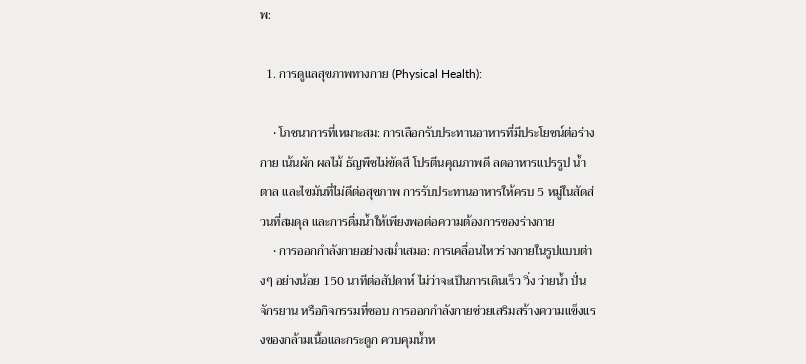พ:

  1. การดูแลสุขภาพทางกาย (Physical Health):

    • โภชนาการที่เหมาะสม: การเลือกรับประทานอาหารที่มีประโยชน์ต่อร่างกาย เน้นผัก ผลไม้ ธัญพืชไม่ขัดสี โปรตีนคุณภาพดี ลดอาหารแปรรูป น้ำตาล และไขมันที่ไม่ดีต่อสุขภาพ การรับประทานอาหารให้ครบ 5 หมู่ในสัดส่วนที่สมดุล และการดื่มน้ำให้เพียงพอต่อความต้องการของร่างกาย
    • การออกกำลังกายอย่างสม่ำเสมอ: การเคลื่อนไหวร่างกายในรูปแบบต่างๆ อย่างน้อย 150 นาทีต่อสัปดาห์ ไม่ว่าจะเป็นการเดินเร็ว วิ่ง ว่ายน้ำ ปั่นจักรยาน หรือกิจกรรมที่ชอบ การออกกำลังกายช่วยเสริมสร้างความแข็งแรงของกล้ามเนื้อและกระดูก ควบคุมน้ำห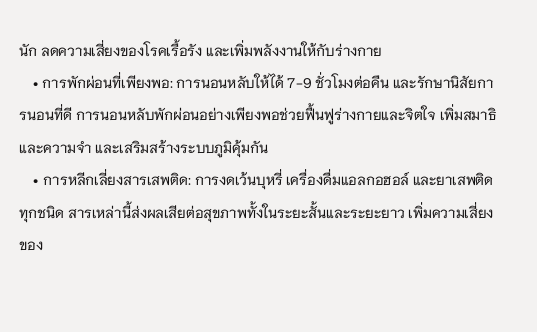นัก ลดความเสี่ยงของโรคเรื้อรัง และเพิ่มพลังงานให้กับร่างกาย
    • การพักผ่อนที่เพียงพอ: การนอนหลับให้ได้ 7-9 ชั่วโมงต่อคืน และรักษานิสัยการนอนที่ดี การนอนหลับพักผ่อนอย่างเพียงพอช่วยฟื้นฟูร่างกายและจิตใจ เพิ่มสมาธิและความจำ และเสริมสร้างระบบภูมิคุ้มกัน
    • การหลีกเลี่ยงสารเสพติด: การงดเว้นบุหรี่ เครื่องดื่มแอลกอฮอล์ และยาเสพติดทุกชนิด สารเหล่านี้ส่งผลเสียต่อสุขภาพทั้งในระยะสั้นและระยะยาว เพิ่มความเสี่ยงของ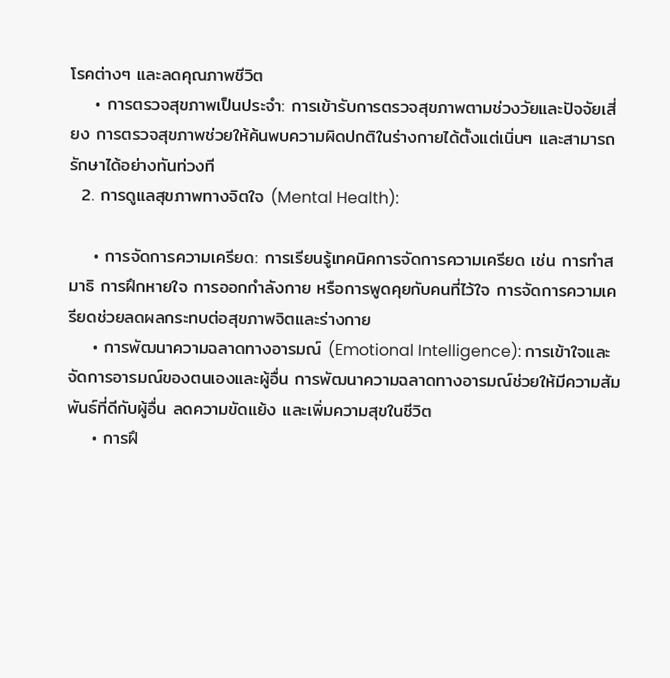โรคต่างๆ และลดคุณภาพชีวิต
    • การตรวจสุขภาพเป็นประจำ: การเข้ารับการตรวจสุขภาพตามช่วงวัยและปัจจัยเสี่ยง การตรวจสุขภาพช่วยให้ค้นพบความผิดปกติในร่างกายได้ตั้งแต่เนิ่นๆ และสามารถรักษาได้อย่างทันท่วงที
  2. การดูแลสุขภาพทางจิตใจ (Mental Health):

    • การจัดการความเครียด: การเรียนรู้เทคนิคการจัดการความเครียด เช่น การทำสมาธิ การฝึกหายใจ การออกกำลังกาย หรือการพูดคุยกับคนที่ไว้ใจ การจัดการความเครียดช่วยลดผลกระทบต่อสุขภาพจิตและร่างกาย
    • การพัฒนาความฉลาดทางอารมณ์ (Emotional Intelligence): การเข้าใจและจัดการอารมณ์ของตนเองและผู้อื่น การพัฒนาความฉลาดทางอารมณ์ช่วยให้มีความสัมพันธ์ที่ดีกับผู้อื่น ลดความขัดแย้ง และเพิ่มความสุขในชีวิต
    • การฝึ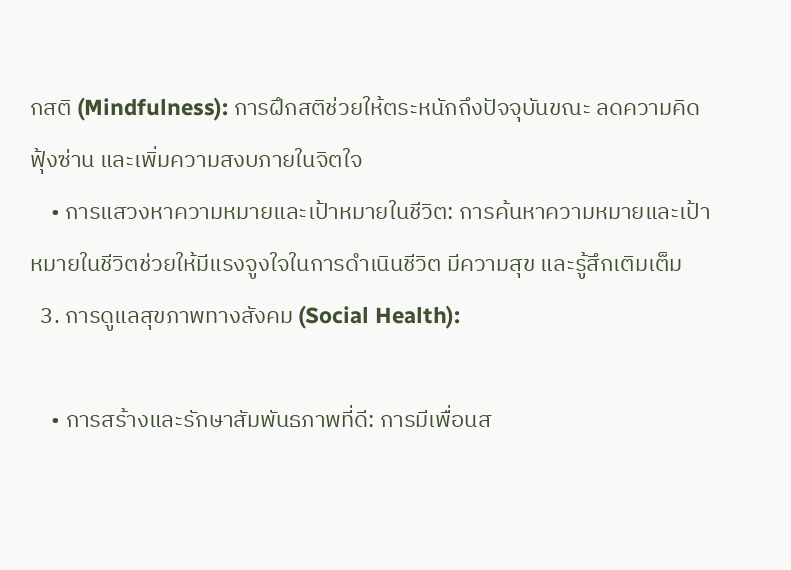กสติ (Mindfulness): การฝึกสติช่วยให้ตระหนักถึงปัจจุบันขณะ ลดความคิดฟุ้งซ่าน และเพิ่มความสงบภายในจิตใจ
    • การแสวงหาความหมายและเป้าหมายในชีวิต: การค้นหาความหมายและเป้าหมายในชีวิตช่วยให้มีแรงจูงใจในการดำเนินชีวิต มีความสุข และรู้สึกเติมเต็ม
  3. การดูแลสุขภาพทางสังคม (Social Health):

    • การสร้างและรักษาสัมพันธภาพที่ดี: การมีเพื่อนส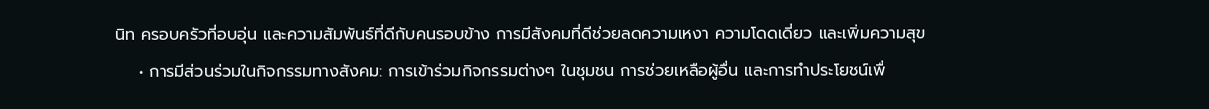นิท ครอบครัวที่อบอุ่น และความสัมพันธ์ที่ดีกับคนรอบข้าง การมีสังคมที่ดีช่วยลดความเหงา ความโดดเดี่ยว และเพิ่มความสุข
    • การมีส่วนร่วมในกิจกรรมทางสังคม: การเข้าร่วมกิจกรรมต่างๆ ในชุมชน การช่วยเหลือผู้อื่น และการทำประโยชน์เพื่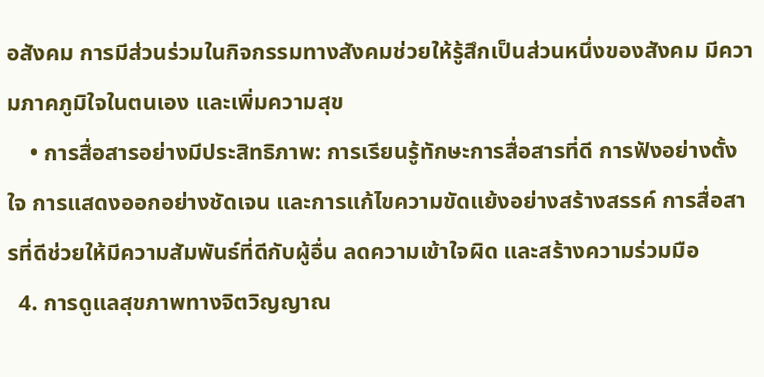อสังคม การมีส่วนร่วมในกิจกรรมทางสังคมช่วยให้รู้สึกเป็นส่วนหนึ่งของสังคม มีความภาคภูมิใจในตนเอง และเพิ่มความสุข
    • การสื่อสารอย่างมีประสิทธิภาพ: การเรียนรู้ทักษะการสื่อสารที่ดี การฟังอย่างตั้งใจ การแสดงออกอย่างชัดเจน และการแก้ไขความขัดแย้งอย่างสร้างสรรค์ การสื่อสารที่ดีช่วยให้มีความสัมพันธ์ที่ดีกับผู้อื่น ลดความเข้าใจผิด และสร้างความร่วมมือ
  4. การดูแลสุขภาพทางจิตวิญญาณ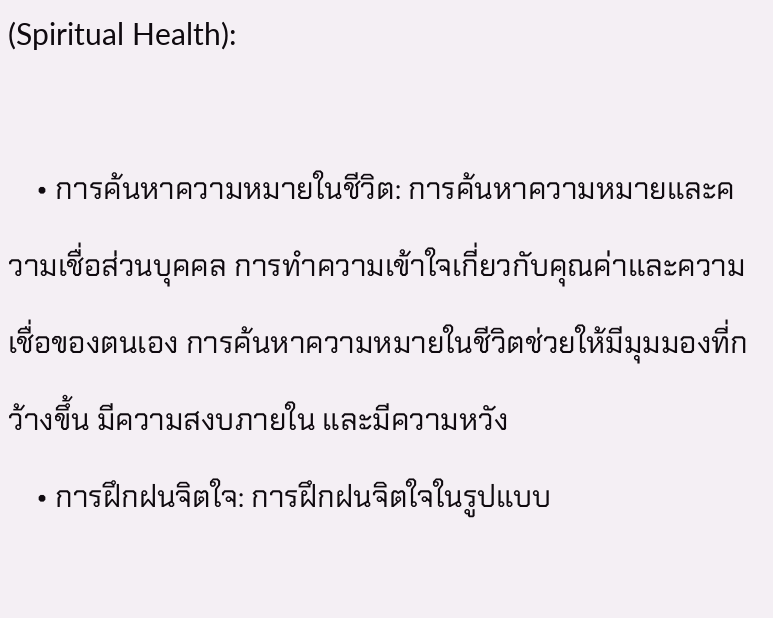(Spiritual Health):

    • การค้นหาความหมายในชีวิต: การค้นหาความหมายและความเชื่อส่วนบุคคล การทำความเข้าใจเกี่ยวกับคุณค่าและความเชื่อของตนเอง การค้นหาความหมายในชีวิตช่วยให้มีมุมมองที่กว้างขึ้น มีความสงบภายใน และมีความหวัง
    • การฝึกฝนจิตใจ: การฝึกฝนจิตใจในรูปแบบ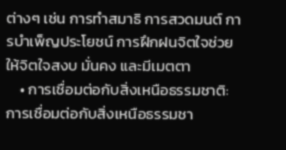ต่างๆ เช่น การทำสมาธิ การสวดมนต์ การบำเพ็ญประโยชน์ การฝึกฝนจิตใจช่วยให้จิตใจสงบ มั่นคง และมีเมตตา
    • การเชื่อมต่อกับสิ่งเหนือธรรมชาติ: การเชื่อมต่อกับสิ่งเหนือธรรมชา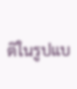ติในรูปแบ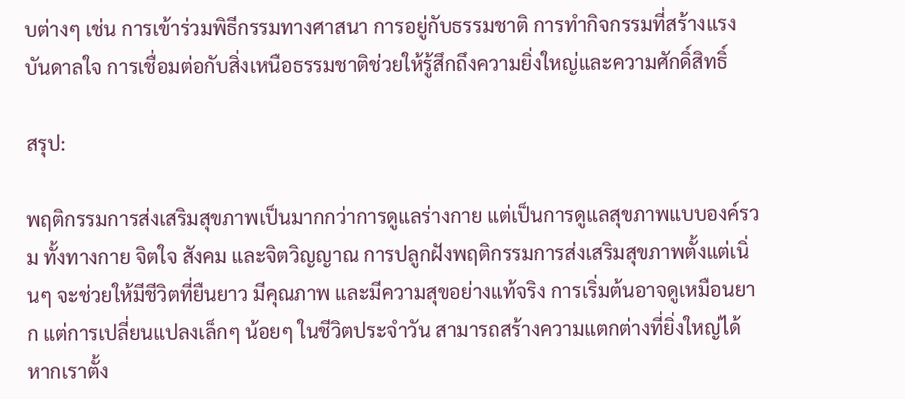บต่างๆ เช่น การเข้าร่วมพิธีกรรมทางศาสนา การอยู่กับธรรมชาติ การทำกิจกรรมที่สร้างแรงบันดาลใจ การเชื่อมต่อกับสิ่งเหนือธรรมชาติช่วยให้รู้สึกถึงความยิ่งใหญ่และความศักดิ์สิทธิ์

สรุป:

พฤติกรรมการส่งเสริมสุขภาพเป็นมากกว่าการดูแลร่างกาย แต่เป็นการดูแลสุขภาพแบบองค์รวม ทั้งทางกาย จิตใจ สังคม และจิตวิญญาณ การปลูกฝังพฤติกรรมการส่งเสริมสุขภาพตั้งแต่เนิ่นๆ จะช่วยให้มีชีวิตที่ยืนยาว มีคุณภาพ และมีความสุขอย่างแท้จริง การเริ่มต้นอาจดูเหมือนยาก แต่การเปลี่ยนแปลงเล็กๆ น้อยๆ ในชีวิตประจำวัน สามารถสร้างความแตกต่างที่ยิ่งใหญ่ได้ หากเราตั้ง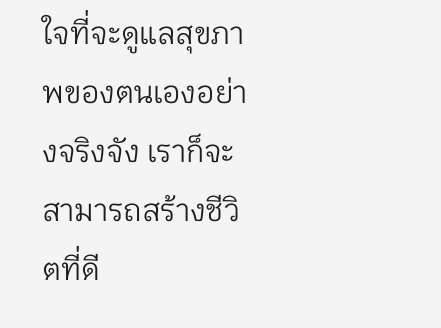ใจที่จะดูแลสุขภาพของตนเองอย่างจริงจัง เราก็จะสามารถสร้างชีวิตที่ดี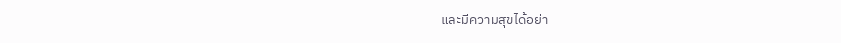และมีความสุขได้อย่า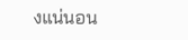งแน่นอน